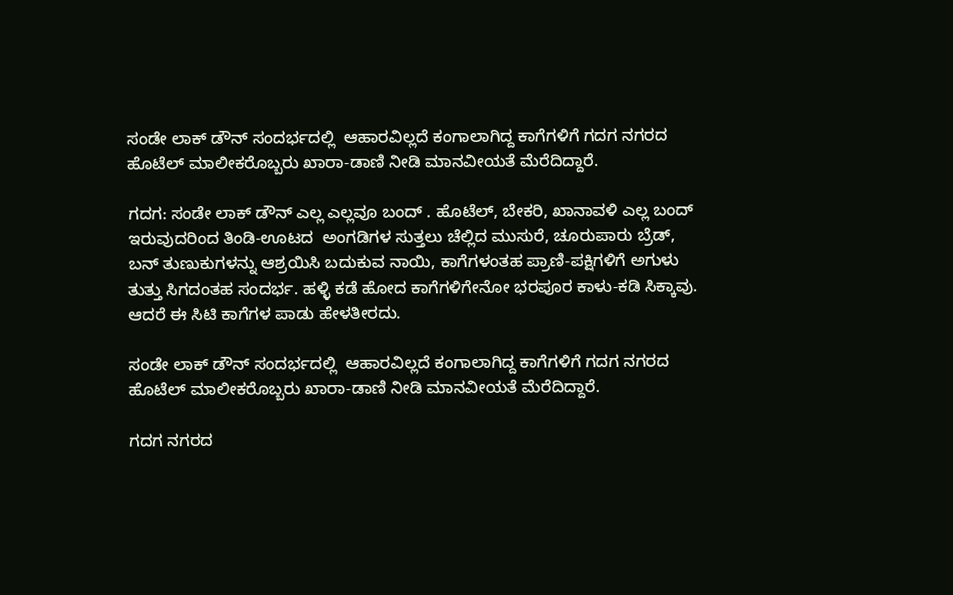ಸಂಡೇ ಲಾಕ್ ಡೌನ್ ಸಂದರ್ಭದಲ್ಲಿ  ಆಹಾರವಿಲ್ಲದೆ ಕಂಗಾಲಾಗಿದ್ದ ಕಾಗೆಗಳಿಗೆ ಗದಗ ನಗರದ ಹೊಟೆಲ್ ಮಾಲೀಕರೊಬ್ಬರು ಖಾರಾ-ಡಾಣಿ ನೀಡಿ ಮಾನವೀಯತೆ ಮೆರೆದಿದ್ದಾರೆ.

ಗದಗ: ಸಂಡೇ ಲಾಕ್ ಡೌನ್ ಎಲ್ಲ ಎಲ್ಲವೂ ಬಂದ್ . ಹೊಟೆಲ್, ಬೇಕರಿ, ಖಾನಾವಳಿ ಎಲ್ಲ ಬಂದ್ ಇರುವುದರಿಂದ ತಿಂಡಿ-ಊಟದ  ಅಂಗಡಿಗಳ ಸುತ್ತಲು ಚೆಲ್ಲಿದ ಮುಸುರೆ, ಚೂರುಪಾರು ಬ್ರೆಡ್, ಬನ್ ತುಣುಕುಗಳನ್ನು ಆಶ್ರಯಿಸಿ ಬದುಕುವ ನಾಯಿ, ಕಾಗೆಗಳಂತಹ ಪ್ರಾಣಿ-ಪಕ್ಷಿಗಳಿಗೆ ಅಗುಳು ತುತ್ತು ಸಿಗದಂತಹ ಸಂದರ್ಭ. ಹಳ್ಳಿ ಕಡೆ ಹೋದ ಕಾಗೆಗಳಿಗೇನೋ ಭರಪೂರ ಕಾಳು-ಕಡಿ ಸಿಕ್ಕಾವು. ಆದರೆ ಈ ಸಿಟಿ ಕಾಗೆಗಳ ಪಾಡು ಹೇಳತೀರದು.

ಸಂಡೇ ಲಾಕ್ ಡೌನ್ ಸಂದರ್ಭದಲ್ಲಿ  ಆಹಾರವಿಲ್ಲದೆ ಕಂಗಾಲಾಗಿದ್ದ ಕಾಗೆಗಳಿಗೆ ಗದಗ ನಗರದ ಹೊಟೆಲ್ ಮಾಲೀಕರೊಬ್ಬರು ಖಾರಾ-ಡಾಣಿ ನೀಡಿ ಮಾನವೀಯತೆ ಮೆರೆದಿದ್ದಾರೆ.

ಗದಗ ನಗರದ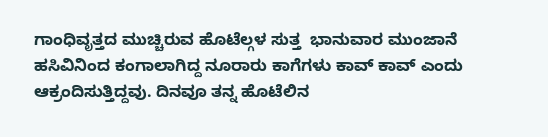ಗಾಂಧಿವೃತ್ತದ ಮುಚ್ಚಿರುವ ಹೊಟೆಲ್ಗಳ ಸುತ್ತ  ಭಾನುವಾರ ಮುಂಜಾನೆ ಹಸಿವಿನಿಂದ ಕಂಗಾಲಾಗಿದ್ದ ನೂರಾರು ಕಾಗೆಗಳು ಕಾವ್ ಕಾವ್ ಎಂದು ಆಕ್ರಂದಿಸುತ್ತಿದ್ದವು. ದಿನವೂ ತನ್ನ ಹೊಟೆಲಿನ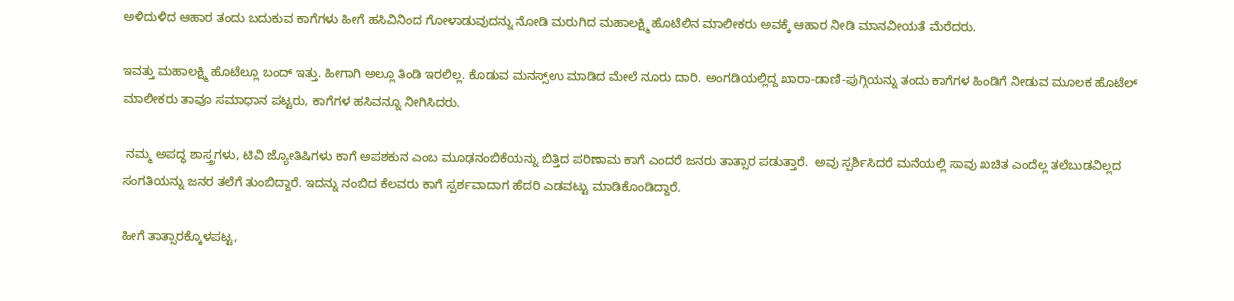ಅಳಿದುಳಿದ ಆಹಾರ ತಂದು ಬದುಕುವ ಕಾಗೆಗಳು ಹೀಗೆ ಹಸಿವಿನಿಂದ ಗೋಳಾಡುವುದನ್ನು ನೋಡಿ ಮರುಗಿದ ಮಹಾಲಕ್ಷ್ಮಿ ಹೊಟೆಲಿನ ಮಾಲೀಕರು ಅವಕ್ಕೆ ಆಹಾರ ನೀಡಿ ಮಾನವೀಯತೆ ಮೆರೆದರು.

ಇವತ್ತು ಮಹಾಲಕ್ಷ್ಮಿ ಹೊಟೆಲ್ಲೂ ಬಂದ್ ಇತ್ತು. ಹೀಗಾಗಿ ಅಲ್ಲೂ ತಿಂಡಿ ಇರಲಿಲ್ಲ. ಕೊಡುವ ಮನಸ್ಸ್ಉ ಮಾಡಿದ ಮೇಲೆ ನೂರು ದಾರಿ. ಅಂಗಡಿಯಲ್ಲಿದ್ದ ಖಾರಾ-ಡಾಣಿ-ಪುಗ್ಗಿಯನ್ನು ತಂದು ಕಾಗೆಗಳ ಹಿಂಡಿಗೆ ನೀಡುವ ಮೂಲಕ ಹೊಟೆಲ್ ಮಾಲೀಕರು ತಾವೂ ಸಮಾಧಾನ ಪಟ್ಟರು, ಕಾಗೆಗಳ ಹಸಿವನ್ನೂ ನೀಗಿಸಿದರು.

 ನಮ್ಮ ಅಪದ್ಧ ಶಾಸ್ತ್ರಗಳು, ಟಿವಿ ಜ್ಯೋತಿಷಿಗಳು ಕಾಗೆ ಅಪಶಕುನ ಎಂಬ ಮೂಢನಂಬಿಕೆಯನ್ನು ಬಿತ್ತಿದ ಪರಿಣಾಮ ಕಾಗೆ ಎಂದರೆ ಜನರು ತಾತ್ಸಾರ ಪಡುತ್ತಾರೆ.  ಅವು ಸ್ಪರ್ಶಿಸಿದರೆ ಮನೆಯಲ್ಲಿ ಸಾವು ಖಚಿತ ಎಂದೆಲ್ಲ ತಲೆಬುಡವಿಲ್ಲದ ಸಂಗತಿಯನ್ನು ಜನರ ತಲೆಗೆ ತುಂಬಿದ್ದಾರೆ. ಇದನ್ನು ನಂಬಿದ ಕೆಲವರು ಕಾಗೆ ಸ್ಪರ್ಶವಾದಾಗ ಹೆದರಿ ಎಡವಟ್ಟು ಮಾಡಿಕೊಂಡಿದ್ದಾರೆ.

ಹೀಗೆ ತಾತ್ಸಾರಕ್ಕೊಳಪಟ್ಟ,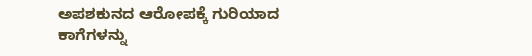ಅಪಶಕುನದ ಆರೋಪಕ್ಕೆ ಗುರಿಯಾದ ಕಾಗೆಗಳನ್ನು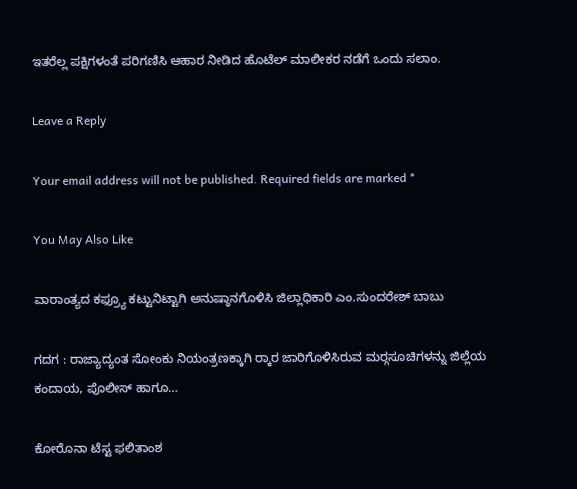ಇತರೆಲ್ಲ ಪಕ್ಷಿಗಳಂತೆ ಪರಿಗಣಿಸಿ ಆಹಾರ ನೀಡಿದ ಹೊಟೆಲ್ ಮಾಲೀಕರ ನಡೆಗೆ ಒಂದು ಸಲಾಂ.

Leave a Reply

Your email address will not be published. Required fields are marked *

You May Also Like

ವಾರಾಂತ್ಯದ ಕಫ್ರ‍್ಯೂ ಕಟ್ಟುನಿಟ್ಟಾಗಿ ಅನುಷ್ಠಾನಗೊಳಿಸಿ ಜಿಲ್ಲಾಧಿಕಾರಿ ಎಂ.ಸುಂದರೇಶ್ ಬಾಬು

ಗದಗ : ರಾಜ್ಯಾದ್ಯಂತ ಸೋಂಕು ನಿಯಂತ್ರಣಕ್ಕಾಗಿ ರ‍್ಕಾರ ಜಾರಿಗೊಳಿಸಿರುವ ಮರ‍್ಗಸೂಚಿಗಳನ್ನು ಜಿಲ್ಲೆಯ ಕಂದಾಯ, ಪೊಲೀಸ್ ಹಾಗೂ…

ಕೋರೊನಾ ಟೆಸ್ಟ ಫಲಿತಾಂಶ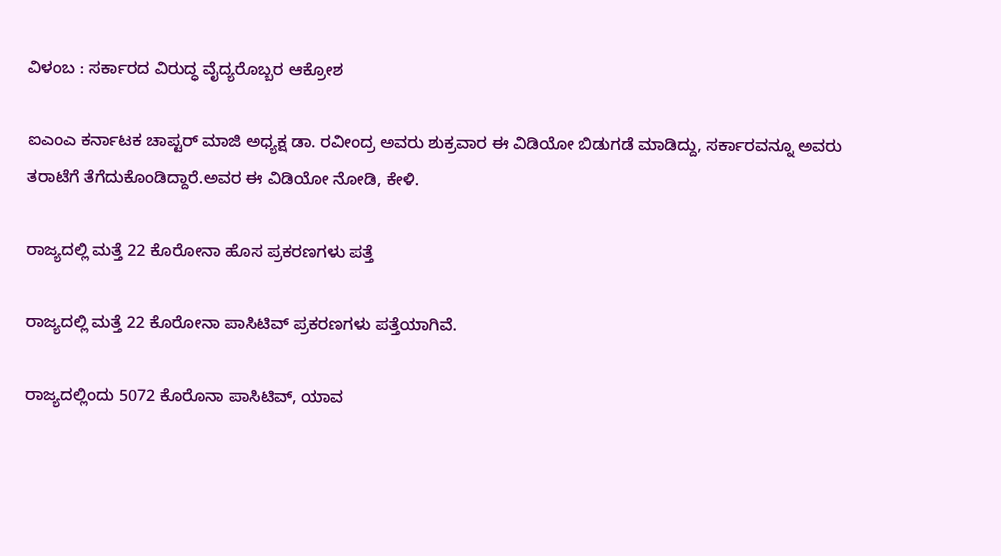ವಿಳಂಬ : ಸರ್ಕಾರದ ವಿರುದ್ಧ ವೈದ್ಯರೊಬ್ಬರ ಆಕ್ರೋಶ

ಐಎಂಎ ಕರ್ನಾಟಕ ಚಾಪ್ಟರ್ ಮಾಜಿ ಅಧ್ಯಕ್ಷ ಡಾ. ರವೀಂದ್ರ ಅವರು ಶುಕ್ರವಾರ ಈ ವಿಡಿಯೋ ಬಿಡುಗಡೆ ಮಾಡಿದ್ದು, ಸರ್ಕಾರವನ್ನೂ ಅವರು ತರಾಟೆಗೆ ತೆಗೆದುಕೊಂಡಿದ್ದಾರೆ.ಅವರ ಈ ವಿಡಿಯೋ ನೋಡಿ, ಕೇಳಿ.

ರಾಜ್ಯದಲ್ಲಿ ಮತ್ತೆ 22 ಕೊರೋನಾ ಹೊಸ ಪ್ರಕರಣಗಳು ಪತ್ತೆ

ರಾಜ್ಯದಲ್ಲಿ ಮತ್ತೆ 22 ಕೊರೋನಾ ಪಾಸಿಟಿವ್ ಪ್ರಕರಣಗಳು ಪತ್ತೆಯಾಗಿವೆ.

ರಾಜ್ಯದಲ್ಲಿಂದು 5072 ಕೊರೊನಾ ಪಾಸಿಟಿವ್, ಯಾವ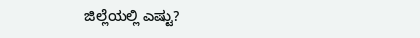ಜಿಲ್ಲೆಯಲ್ಲಿ ಎಷ್ಟು?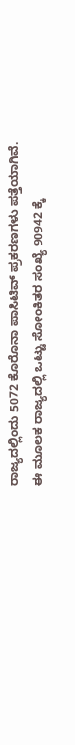ರಾಜ್ಯದಲ್ಲಿಂದು 5072 ಕೊರೊನಾ ಪಾಸಿಟಿವ್ ಪ್ರಕರಣಗಳು ಪತ್ತೆಯಾಗಿವೆ. ಈ ಮೂಲಕ ರಾಜ್ಯದಲ್ಲಿ ಒಟ್ಟು ಸೋಂಕಿತರ ಸಂಖ್ಯೆ 90942 ಕ್ಕೆ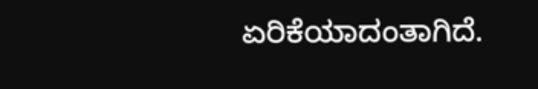ಏರಿಕೆಯಾದಂತಾಗಿದೆ.